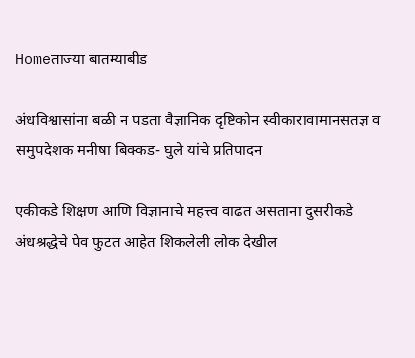Homeताज्या बातम्याबीड

अंधविश्वासांना बळी न पडता वैज्ञानिक दृष्टिकोन स्वीकारावामानसतज्ञ व समुपदेशक मनीषा बिक्कड- घुले यांचे प्रतिपादन

एकीकडे शिक्षण आणि विज्ञानाचे महत्त्व वाढत असताना दुसरीकडे अंधश्रद्धेचे पेव फुटत आहेत शिकलेली लोक देखील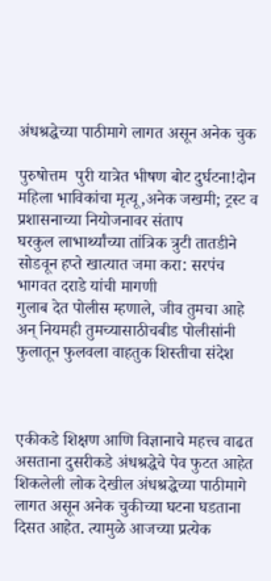अंधश्रद्धेच्या पाठीमागे लागत असून अनेक चुक

पुरुषोत्तम  पुरी यात्रेत भीषण बोट दुर्घटना!दोन महिला भाविकांचा मृत्यू,अनेक जखमी; ट्रस्ट व प्रशासनाच्या नियोजनावर संताप
घरकुल लाभार्थ्यांच्या तांत्रिक त्रुटी तातडीने सोडवून हप्ते खात्यात जमा करा: सरपंच भागवत दराडे यांची मागणी
गुलाब देत पोलीस म्हणाले, जीव तुमचा आहे अन् नियमही तुमच्यासाठीचबीड पोलीसांनी फुलातून फुलवला वाहतुक शिस्तीचा संदेश



एकीकडे शिक्षण आणि विज्ञानाचे महत्त्व वाढत असताना दुसरीकडे अंधश्रद्धेचे पेव फुटत आहेत शिकलेली लोक देखील अंधश्रद्धेच्या पाठीमागे लागत असून अनेक चुकीच्या घटना घडताना दिसत आहेत. त्यामुळे आजच्या प्रत्येक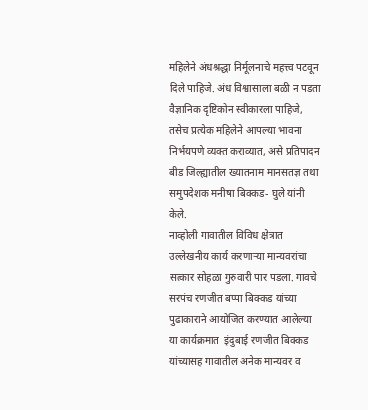महिलेने अंधश्रद्धा निर्मूलनाचे महत्त्व पटवून दिले पाहिजे. अंध विश्वासाला बळी न पडता वैज्ञानिक दृष्टिकोन स्वीकारला पाहिजे, तसेच प्रत्येक महिलेने आपल्या भावना निर्भयपणे व्यक्त कराव्यात, असे प्रतिपादन बीड जिल्ह्यातील ख्यातनाम मानसतज्ञ तथा समुपदेशक मनीषा बिक्कड- घुले यांनी केले.
नाव्होली गावातील विविध क्षेत्रात उल्लेखनीय कार्य करणार्‍या मान्यवरांचा सत्कार सोहळा गुरुवारी पार पडला. गावचे  सरपंच रणजीत बप्पा बिक्कड यांच्या पुढाकाराने आयोजित करण्यात आलेल्या या कार्यक्रमात  इंदुबाई रणजीत बिक्कड यांच्यासह गावातील अनेक मान्यवर व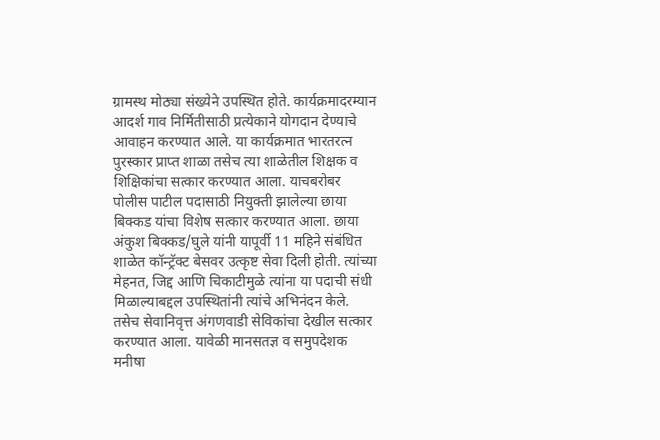ग्रामस्थ मोठ्या संख्येने उपस्थित होते. कार्यक्रमादरम्यान आदर्श गाव निर्मितीसाठी प्रत्येकाने योगदान देण्याचे आवाहन करण्यात आले. या कार्यक्रमात भारतरत्न पुरस्कार प्राप्त शाळा तसेच त्या शाळेतील शिक्षक व शिक्षिकांचा सत्कार करण्यात आला. याचबरोबर पोलीस पाटील पदासाठी नियुक्ती झालेल्या छाया बिक्कड यांचा विशेष सत्कार करण्यात आला. छाया  अंकुश बिक्कड/घुले यांनी यापूर्वी 11 महिने संबंधित शाळेत कॉन्ट्रॅक्ट बेसवर उत्कृष्ट सेवा दिली होती. त्यांच्या मेहनत, जिद्द आणि चिकाटीमुळे त्यांना या पदाची संधी मिळाल्याबद्दल उपस्थितांनी त्यांचे अभिनंदन केले. तसेच सेवानिवृत्त अंगणवाडी सेविकांचा देखील सत्कार करण्यात आला. यावेळी मानसतज्ञ व समुपदेशक मनीषा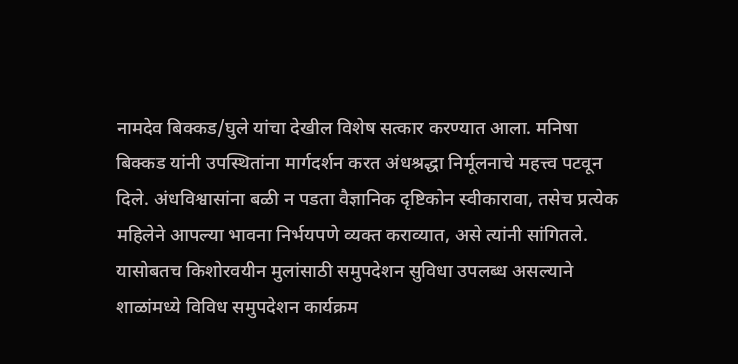नामदेव बिक्कड/घुले यांचा देखील विशेष सत्कार करण्यात आला. मनिषा बिक्कड यांनी उपस्थितांना मार्गदर्शन करत अंधश्रद्धा निर्मूलनाचे महत्त्व पटवून दिले. अंधविश्वासांना बळी न पडता वैज्ञानिक दृष्टिकोन स्वीकारावा, तसेच प्रत्येक महिलेने आपल्या भावना निर्भयपणे व्यक्त कराव्यात, असे त्यांनी सांगितले. यासोबतच किशोरवयीन मुलांसाठी समुपदेशन सुविधा उपलब्ध असल्याने शाळांमध्ये विविध समुपदेशन कार्यक्रम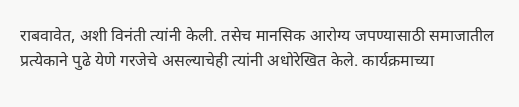राबवावेत, अशी विनंती त्यांनी केली. तसेच मानसिक आरोग्य जपण्यासाठी समाजातील प्रत्येकाने पुढे येणे गरजेचे असल्याचेही त्यांनी अधोरेखित केले. कार्यक्रमाच्या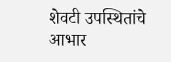शेवटी उपस्थितांचे आभार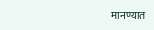मानण्यात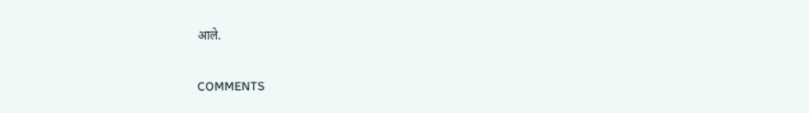आले.

COMMENTS